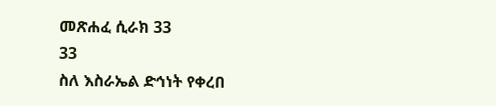መጽሐፈ ሲራክ 33
33
ስለ እስራኤል ድኅነት የቀረበ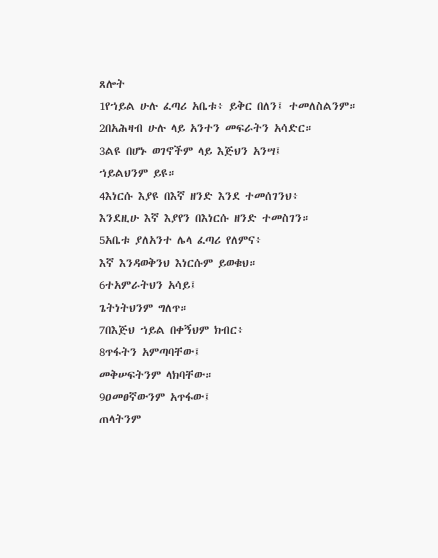ጸሎት
1የኀይል ሁሉ ፈጣሪ አቤቱ፥ ይቅር በለን፤ ተመለስልንም።
2በአሕዛብ ሁሉ ላይ አንተን መፍራትን አሳድር።
3ልዩ በሆኑ ወገኖችም ላይ እጅህን አንሣ፤
ኀይልህንም ይዩ።
4እነርሱ እያዩ በእኛ ዘንድ እንደ ተመሰገንህ፥
እንደዚሁ እኛ እያየን በእነርሱ ዘንድ ተመስገን።
5አቤቱ ያለአንተ ሌላ ፈጣሪ የለምና፥
እኛ እንዳወቅንህ እነርሱም ይወቁህ።
6ተአምራትህን አሳይ፤
ጌትነትህንም ግለጥ።
7በእጅህ ኀይል በቀኝህም ክብር፥
8ጥፋትን አምጣባቸው፤
መቅሠፍትንም ላክባቸው።
9ዐመፀኛውንም አጥፋው፤
ጠላትንም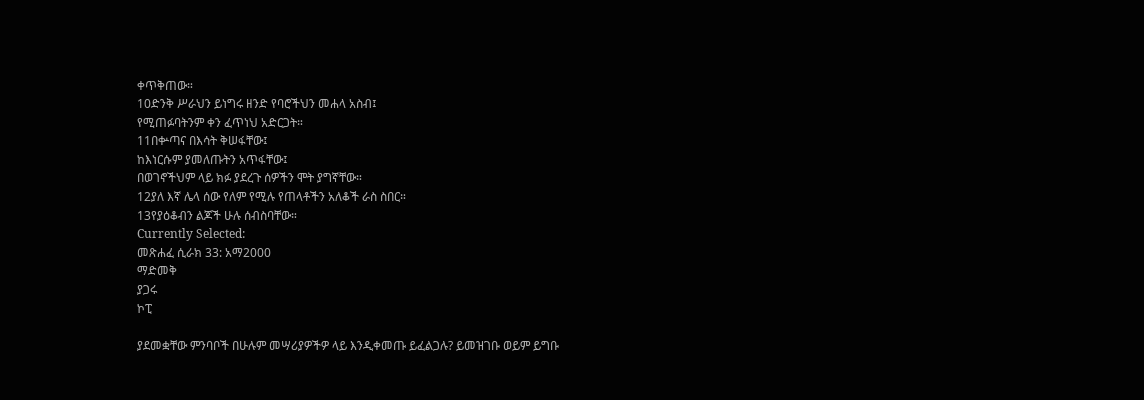ቀጥቅጠው።
10ድንቅ ሥራህን ይነግሩ ዘንድ የባሮችህን መሐላ አስብ፤
የሚጠፉባትንም ቀን ፈጥነህ አድርጋት።
11በቍጣና በእሳት ቅሠፋቸው፤
ከእነርሱም ያመለጡትን አጥፋቸው፤
በወገኖችህም ላይ ክፉ ያደረጉ ሰዎችን ሞት ያግኛቸው።
12ያለ እኛ ሌላ ሰው የለም የሚሉ የጠላቶችን አለቆች ራስ ስበር።
13የያዕቆብን ልጆች ሁሉ ሰብስባቸው።
Currently Selected:
መጽሐፈ ሲራክ 33: አማ2000
ማድመቅ
ያጋሩ
ኮፒ

ያደመቋቸው ምንባቦች በሁሉም መሣሪያዎችዎ ላይ እንዲቀመጡ ይፈልጋሉ? ይመዝገቡ ወይም ይግቡ